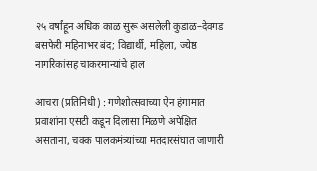२५ वर्षांहून अधिक काळ सुरू असलेली कुडाळ–देवगड बसफेरी महिनाभर बंद; विद्यार्थी, महिला, ज्येष्ठ नागरिकांसह चाकरमान्यांचे हाल

आचरा (प्रतिनिधी) : गणेशोत्सवाच्या ऐन हंगामात प्रवाशांना एसटी कडून दिलासा मिळणे अपेक्षित असताना, चक्क पालकमंत्र्यांच्या मतदारसंघात जाणारी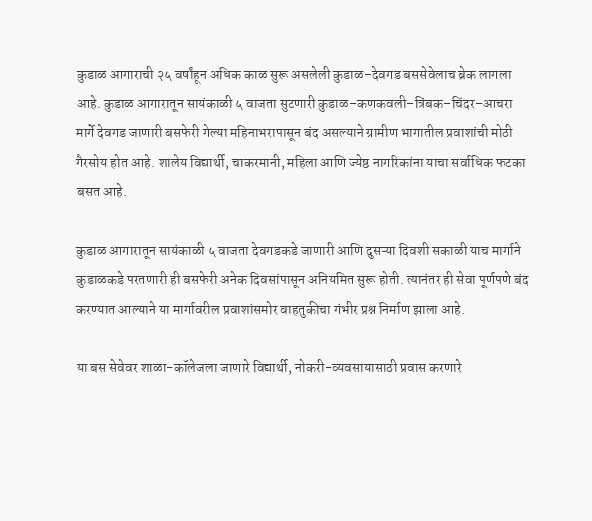कुडाळ आगाराची २५ वर्षांहून अधिक काळ सुरू असलेली कुडाळ–देवगड बससेवेलाच ब्रेक लागला आहे. कुडाळ आगारातून सायंकाळी ५ वाजता सुटणारी कुडाळ–कणकवली–त्रिंबक–चिंदर–आचरा मार्गे देवगड जाणारी बसफेरी गेल्या महिनाभरापासून बंद असल्याने ग्रामीण भागातील प्रवाशांची मोठी गैरसोय होत आहे. शालेय विद्यार्थी, चाकरमानी, महिला आणि ज्येष्ठ नागरिकांना याचा सर्वाधिक फटका बसत आहे.

कुडाळ आगारातून सायंकाळी ५ वाजता देवगडकडे जाणारी आणि दुसऱ्या दिवशी सकाळी याच मार्गाने कुडाळकडे परतणारी ही बसफेरी अनेक दिवसांपासून अनियमित सुरू होती. त्यानंतर ही सेवा पूर्णपणे बंद करण्यात आल्याने या मार्गावरील प्रवाशांसमोर वाहतुकीचा गंभीर प्रश्न निर्माण झाला आहे.

या बस सेवेवर शाळा-कॉलेजला जाणारे विद्यार्थी, नोकरी-व्यवसायासाठी प्रवास करणारे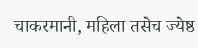चाकरमानी, महिला तसेच ज्येष्ठ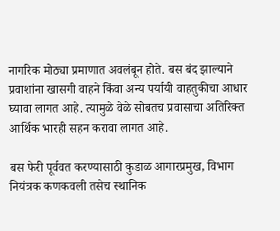नागरिक मोठ्या प्रमाणात अवलंबून होते. बस बंद झाल्याने प्रवाशांना खासगी वाहने किंवा अन्य पर्यायी वाहतुकीचा आधार घ्यावा लागत आहे. त्यामुळे वेळे सोबतच प्रवासाचा अतिरिक्त आर्थिक भारही सहन करावा लागत आहे.

बस फेरी पूर्ववत करण्यासाठी कुडाळ आगारप्रमुख, विभाग नियंत्रक कणकवली तसेच स्थानिक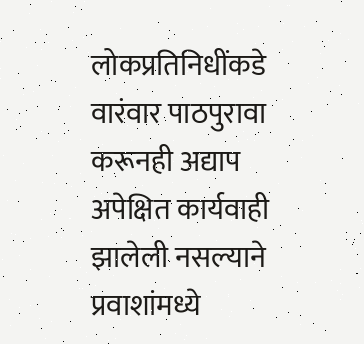लोकप्रतिनिधींकडे वारंवार पाठपुरावा करूनही अद्याप अपेक्षित कार्यवाही झालेली नसल्याने प्रवाशांमध्ये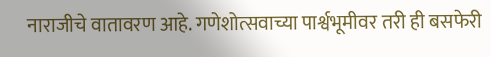नाराजीचे वातावरण आहे. गणेशोत्सवाच्या पार्श्वभूमीवर तरी ही बसफेरी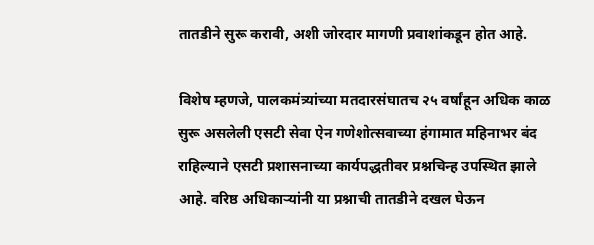तातडीने सुरू करावी, अशी जोरदार मागणी प्रवाशांकडून होत आहे.

विशेष म्हणजे, पालकमंत्र्यांच्या मतदारसंघातच २५ वर्षांहून अधिक काळ सुरू असलेली एसटी सेवा ऐन गणेशोत्सवाच्या हंगामात महिनाभर बंद राहिल्याने एसटी प्रशासनाच्या कार्यपद्धतीवर प्रश्नचिन्ह उपस्थित झाले आहे. वरिष्ठ अधिकाऱ्यांनी या प्रश्नाची तातडीने दखल घेऊन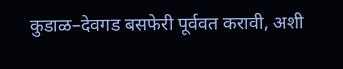कुडाळ–देवगड बसफेरी पूर्ववत करावी, अशी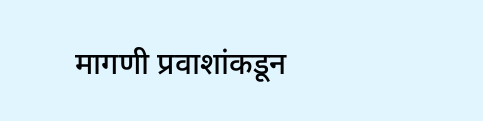मागणी प्रवाशांकडून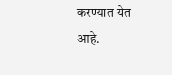करण्यात येत आहे.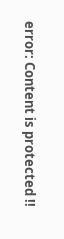error: Content is protected !!